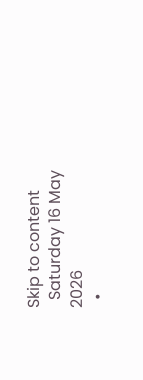Skip to content
  Saturday 16 May 2026
  •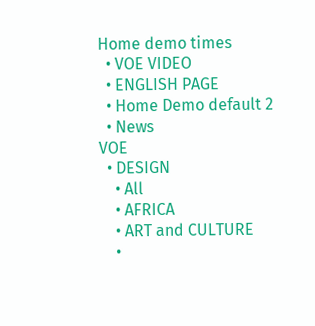Home demo times
  • VOE VIDEO
  • ENGLISH PAGE
  • Home Demo default 2
  • News
VOE
  • DESIGN
    • All
    • AFRICA
    • ART and CULTURE
    •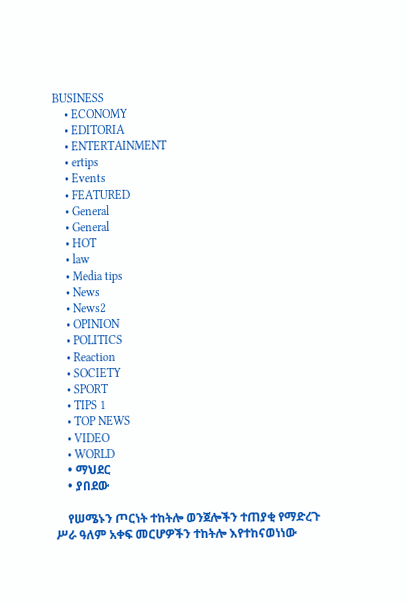BUSINESS
    • ECONOMY
    • EDITORIA
    • ENTERTAINMENT
    • ertips
    • Events
    • FEATURED
    • General
    • General
    • HOT
    • law
    • Media tips
    • News
    • News2
    • OPINION
    • POLITICS
    • Reaction
    • SOCIETY
    • SPORT
    • TIPS 1
    • TOP NEWS
    • VIDEO
    • WORLD
    • ማህደር
    • ያበደው

    የሠሜኑን ጦርነት ተከትሎ ወንጀሎችን ተጠያቂ የማድረጉ ሥራ ዓለም አቀፍ መርሆዎችን ተከትሎ እየተከናወነነው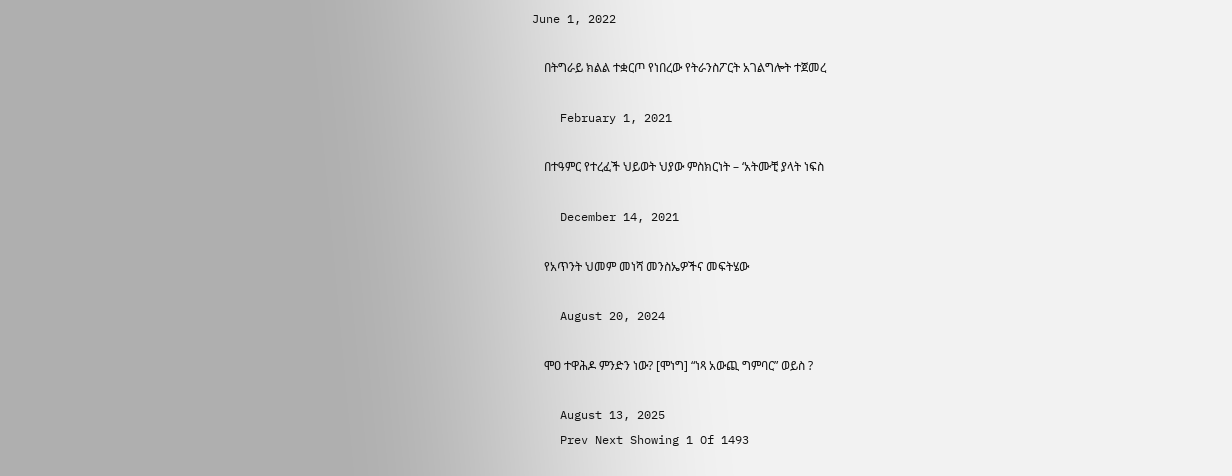June 1, 2022

    በትግራይ ክልል ተቋርጦ የነበረው የትራንስፖርት አገልግሎት ተጀመረ

    February 1, 2021

    በተዓምር የተረፈች ህይወት ህያው ምስክርነት – ‘አትሙቺ ያላት ነፍስ

    December 14, 2021

    የአጥንት ህመም መነሻ መንስኤዎችና መፍትሄው

    August 20, 2024

    ሞዐ ተዋሕዶ ምንድን ነው? [ሞነግ] “ነጻ አውጪ ግምባር” ወይስ ?

    August 13, 2025
    Prev Next Showing 1 Of 1493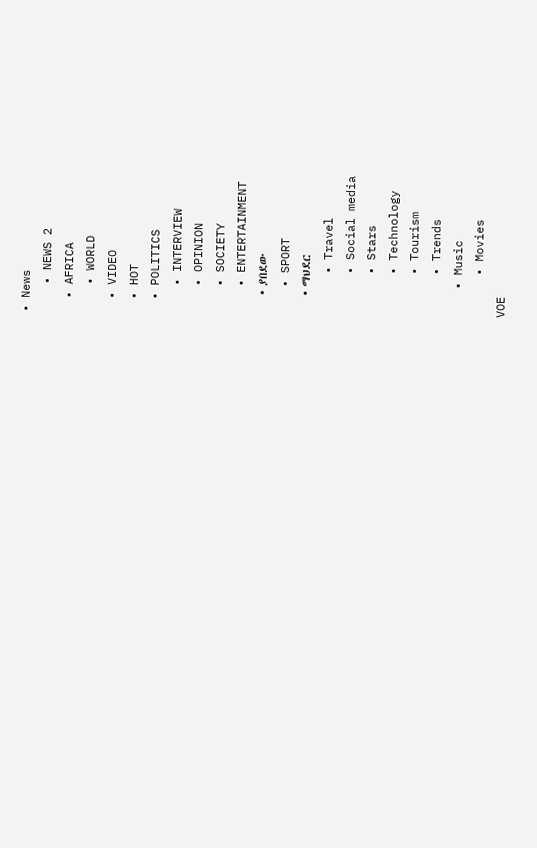• News
    • NEWS 2
  • AFRICA
    • WORLD
  • VIDEO
  • HOT
  • POLITICS
    • INTERVIEW
    • OPINION
    • SOCIETY
    • ENTERTAINMENT
    • ያበደው
    • SPORT
    • ማህደር
      • Travel
      • Social media
      • Stars
      • Technology
      • Tourism
      • Trends
    • Music
      • Movies
VOE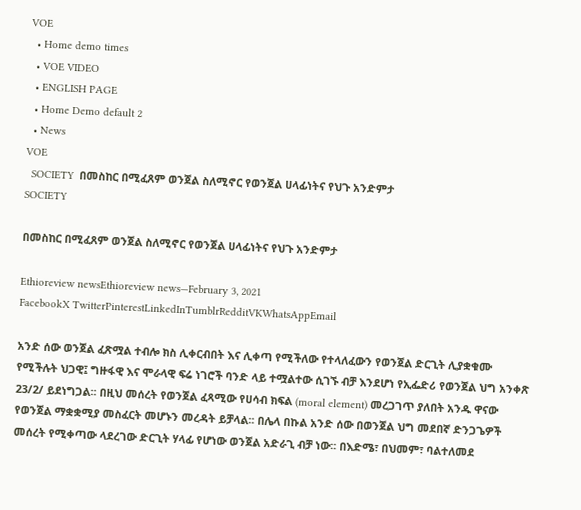VOE
  • Home demo times
  • VOE VIDEO
  • ENGLISH PAGE
  • Home Demo default 2
  • News
VOE
  SOCIETY  በመስከር በሚፈጸም ወንጀል ስለሚኖር የወንጀል ሀላፊነትና የህጉ አንድምታ
SOCIETY

በመስከር በሚፈጸም ወንጀል ስለሚኖር የወንጀል ሀላፊነትና የህጉ አንድምታ

Ethioreview newsEthioreview news—February 3, 2021
FacebookX TwitterPinterestLinkedInTumblrRedditVKWhatsAppEmail

አንድ ሰው ወንጀል ፈጽሟል ተብሎ ክስ ሊቀርብበት እና ሊቀጣ የሚችለው የተላለፈውን የወንጀል ድርጊት ሊያቋቁሙ የሚችሉት ህጋዊ፤ ግዙፋዊ እና ሞራላዊ ፍሬ ነገሮች ባንድ ላይ ተሟልተው ሲገኙ ብቻ እንደሆነ የኢፌድሪ የወንጀል ህግ አንቀጽ 23/2/ ይደነግጋል፡፡ በዚህ መሰረት የወንጀል ፈጻሚው የሀሳብ ክፍል (moral element) መረጋገጥ ያለበት አንዱ ዋናው የወንጀል ማቋቋሚያ መስፈርት መሆኑን መረዳት ይቻላል፡፡ በሌላ በኩል አንድ ሰው በወንጀል ህግ መደበኛ ድንጋጌዎች መሰረት የሚቀጣው ላደረገው ድርጊት ሃላፊ የሆነው ወንጀል አድራጊ ብቻ ነው፡፡ በእድሜ፣ በህመም፣ ባልተለመደ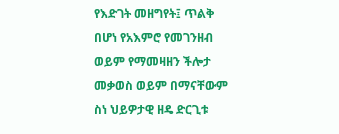የእድገት መዘግየት፤ ጥልቅ በሆነ የአእምሮ የመገንዘብ ወይም የማመዛዘን ችሎታ መቃወስ ወይም በማናቸውም ስነ ህይዎታዊ ዘዴ ድርጊቱ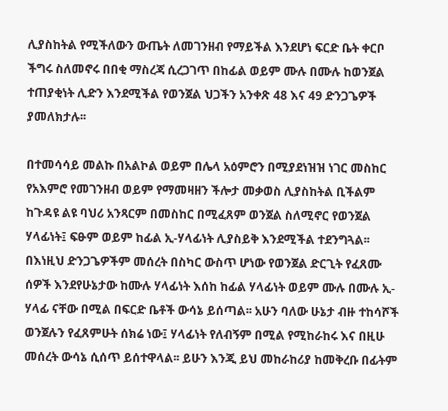ሊያስከትል የሚችለውን ውጤት ለመገንዘብ የማይችል እንደሆነ ፍርድ ቤት ቀርቦ ችግሩ ስለመኖሩ በበቂ ማስረጃ ሲረጋገጥ በከፊል ወይም ሙሉ በሙሉ ከወንጀል ተጠያቂነት ሊድን እንደሚችል የወንጀል ህጋችን አንቀጽ 48 እና 49 ድንጋጌዎች ያመለክታሉ፡፡

በተመሳሳይ መልኩ በአልኮል ወይም በሌላ አዕምሮን በሚያደነዝዝ ነገር መስከር የአእምሮ የመገንዘብ ወይም የማመዛዘን ችሎታ መቃወስ ሊያስከትል ቢችልም ከጉዳዩ ልዩ ባህሪ አንጻርም በመስከር በሚፈጸም ወንጀል ስለሚኖር የወንጀል ሃላፊነት፤ ፍፁም ወይም ከፊል ኢ-ሃላፊነት ሊያስይቅ እንደሚችል ተደንግጓል፡፡ በእነዚህ ድንጋጌዎችም መሰረት በስካር ውስጥ ሆነው የወንጀል ድርጊት የፈጸሙ ሰዎች እንደየሁኔታው ከሙሉ ሃላፊነት እሰከ ከፊል ሃላፊነት ወይም ሙሉ በሙሉ ኢ-ሃላፊ ናቸው በሚል በፍርድ ቤቶች ውሳኔ ይሰጣል፡፡ አሁን ባለው ሁኔታ ብዙ ተከሳሾች ወንጀሉን የፈጸምሁት ሰክሬ ነው፤ ሃላፊነት የለብኝም በሚል የሚከራከሩ እና በዚሁ መሰረት ውሳኔ ሲሰጥ ይሰተዋላል፡፡ ይሁን እንጂ ይህ መከራከሪያ ከመቅረቡ በፊትም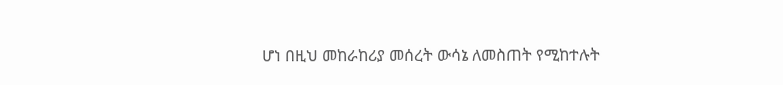ሆነ በዚህ መከራከሪያ መሰረት ውሳኔ ለመስጠት የሚከተሉት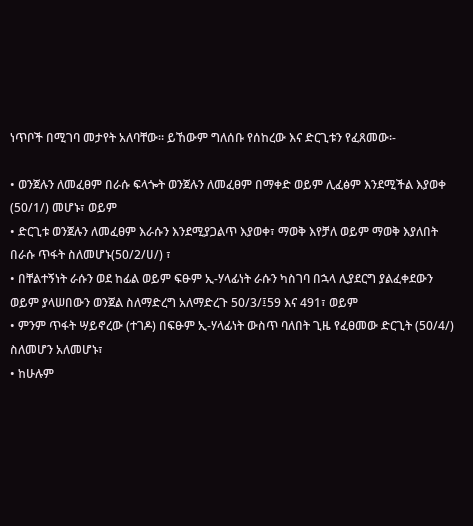ነጥቦች በሚገባ መታየት አለባቸው፡፡ ይኸውም ግለሰቡ የሰከረው እና ድርጊቱን የፈጸመው፡-

• ወንጀሉን ለመፈፀም በራሱ ፍላጐት ወንጀሉን ለመፈፀም በማቀድ ወይም ሊፈፅም እንደሚችል እያወቀ (50/1/) መሆኑ፣ ወይም
• ድርጊቱ ወንጀሉን ለመፈፀም እራሱን እንደሚያጋልጥ እያወቀ፣ ማወቅ እየቻለ ወይም ማወቅ እያለበት በራሱ ጥፋት ስለመሆኑ(50/2/ሀ/) ፣
• በቸልተኝነት ራሱን ወደ ከፊል ወይም ፍፁም ኢ-ሃላፊነት ራሱን ካስገባ በኋላ ሊያደርግ ያልፈቀደውን ወይም ያላሠበውን ወንጀል ስለማድረግ አለማድረጉ 50/3/፤59 እና 491፣ ወይም
• ምንም ጥፋት ሣይኖረው (ተገዶ) በፍፁም ኢ-ሃላፊነት ውስጥ ባለበት ጊዜ የፈፀመው ድርጊት (50/4/) ስለመሆን አለመሆኑ፣
• ከሁሉም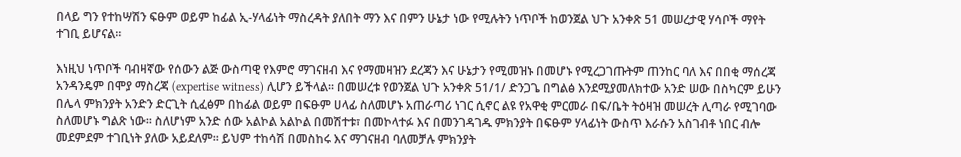በላይ ግን የተከሣሽን ፍፁም ወይም ከፊል ኢ-ሃላፊነት ማስረዳት ያለበት ማን እና በምን ሁኔታ ነው የሚሉትን ነጥቦች ከወንጀል ህጉ አንቀጽ 51 መሠረታዊ ሃሳቦች ማየት ተገቢ ይሆናል፡፡

እነዚህ ነጥቦች ባብዛኛው የሰውን ልጅ ውስጣዊ የእምሮ ማገናዘብ እና የማመዛዝን ደረጃን እና ሁኔታን የሚመዝኑ በመሆኑ የሚረጋገጡትም ጠንከር ባለ እና በበቂ ማሰረጃ አንዳንዴም በሞያ ማስረጃ (expertise witness) ሊሆን ይችላል፡፡ በመሠረቱ የወንጀል ህጉ አንቀጽ 51/1/ ድንጋጌ በግልፅ እንደሚያመለክተው አንድ ሠው በስካርም ይሁን በሌላ ምክንያት አንድን ድርጊት ሲፈፅም በከፊል ወይም በፍፁም ሀላፊ ስለመሆኑ አጠራጣሪ ነገር ሲኖር ልዩ የአዋቂ ምርመራ በፍ/ቤት ትዕዛዝ መሠረት ሊጣራ የሚገባው ስለመሆኑ ግልጽ ነው፡፡ ስለሆነም አንድ ሰው አልኮል አልኮል በመሽተቱ፣ በመኮላተፉ እና በመንገዳገዱ ምክንያት በፍፁም ሃላፊነት ውስጥ እራሱን አስገብቶ ነበር ብሎ መደምደም ተገቢነት ያለው አይደለም፡፡ ይህም ተከሳሽ በመስከሩ እና ማገናዘብ ባለመቻሉ ምክንያት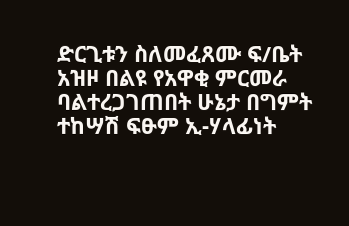ድርጊቱን ስለመፈጸሙ ፍ/ቤት አዝዞ በልዩ የአዋቂ ምርመራ ባልተረጋገጠበት ሁኔታ በግምት ተከሣሽ ፍፁም ኢ-ሃላፊነት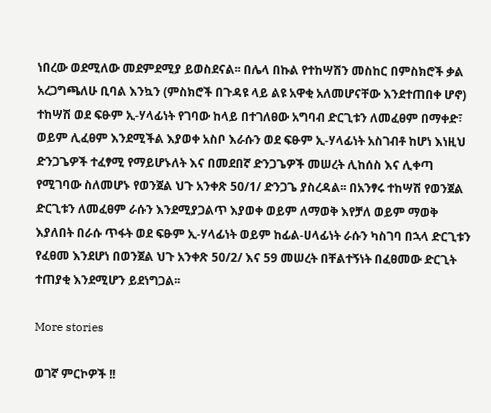ነበረው ወደሚለው መደምደሚያ ይወስደናል፡፡ በሌላ በኩል የተከሣሽን መስከር በምስክሮች ቃል አረጋግጫለሁ ቢባል እንኳን (ምስክሮች በጉዳዩ ላይ ልዩ አዋቂ አለመሆናቸው እንደተጠበቀ ሆኖ) ተከሣሽ ወደ ፍፁም ኢ-ሃላፊነት የገባው ከላይ በተገለፀው አግባብ ድርጊቱን ለመፈፀም በማቀድ፣ ወይም ሊፈፀም እንደሚችል እያወቀ አስቦ እራሱን ወደ ፍፁም ኢ-ሃላፊነት አስገብቶ ከሆነ እነዚህ ድንጋጌዎች ተፈፃሚ የማይሆኑለት እና በመደበኛ ድንጋጌዎች መሠረት ሊከሰስ እና ሊቀጣ የሚገባው ስለመሆኑ የወንጀል ህጉ አንቀጽ 50/1/ ድንጋጌ ያስረዳል፡፡ በአንፃሩ ተከሣሽ የወንጀል ድርጊቱን ለመፈፀም ራሱን እንደሚያጋልጥ እያወቀ ወይም ለማወቅ እየቻለ ወይም ማወቅ እያለበት በራሱ ጥፋት ወደ ፍፁም ኢ-ሃላፊነት ወይም ከፊል-ሀላፊነት ራሱን ካስገባ በኋላ ድርጊቱን የፈፀመ እንደሆነ በወንጀል ህጉ አንቀጽ 50/2/ እና 59 መሠረት በቸልተኝነት በፈፀመው ድርጊት ተጠያቂ እንደሚሆን ይደነግጋል፡፡

More stories

ወገኛ ምርኮዎች !!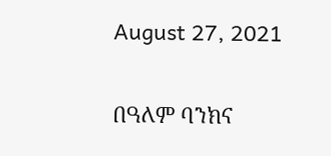August 27, 2021

በዓለም ባንክና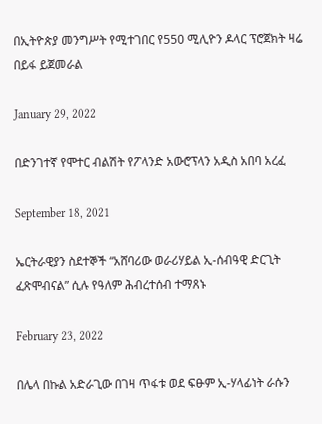በኢትዮጵያ መንግሥት የሚተገበር የ550 ሚሊዮን ዶላር ፕሮጀክት ዛሬ በይፋ ይጀመራል

January 29, 2022

በድንገተኛ የሞተር ብልሽት የፖላንድ አውሮፕላን አዲስ አበባ አረፈ

September 18, 2021

ኤርትራዊያን ስደተኞች “አሸባሪው ወራሪሃይል ኢ-ሰብዓዊ ድርጊት ፈጽሞብናል” ሲሉ የዓለም ሕብረተሰብ ተማጸኑ

February 23, 2022

በሌላ በኩል አድራጊው በገዛ ጥፋቱ ወደ ፍፁም ኢ-ሃላፊነት ራሱን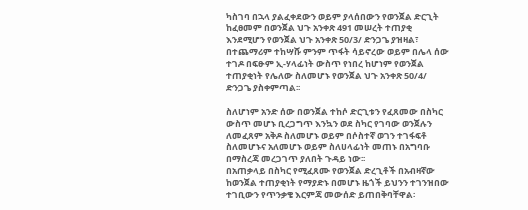ካስገባ በኋላ ያልፈቀደውን ወይም ያላሰበውን የወንጀል ድርጊት ከፈፀመም በወንጀል ህጉ አንቀጽ 491 መሠረት ተጠያቂ እንደሚሆን የወንጀል ህጉ አንቀጽ 50/3/ ድንጋጌ ያዝዛል፣ በተጨማሪም ተከሣሹ ምንም ጥፋት ሳይኖረው ወይም በሌላ ሰው ተገዶ በፍፁም ኢ-ሃላፊነት ውስጥ የነበረ ከሆነም የወንጀል ተጠያቂነት የሌለው ስለመሆኑ የወንጀል ህጉ አንቀጽ 50/4/ ድንጋጌ ያስቀምጣል፡፡

ስለሆነም አንድ ሰው በወንጀል ተከሶ ድርጊቱን የፈጸመው በስካር ውስጥ መሆኑ ቢረጋግጥ እንኳን ወደ ስካር የገባው ወንጀሉን ለመፈጸም አቅዶ ስለመሆኑ ወይም በሶስተኛ ወገን ተገፋፍቶ ስለመሆኑና አለመሆኑ ወይም ስለሀላፊነት መጠኑ በአግባቡ በማስረጃ መረጋገጥ ያለበት ጉዳይ ነው፡፡
በአጠቃላይ በስካር የሚፈጸሙ የወንጀል ድረጊቶች በአብዛኛው ከወንጀል ተጠያቂነት የማያድኑ በመሆኑ ዜጎች ይህንን ተገንዝበው ተገቢውን የጥንቃቄ እርምጃ መውሰድ ይጠበቅባቸዋል፡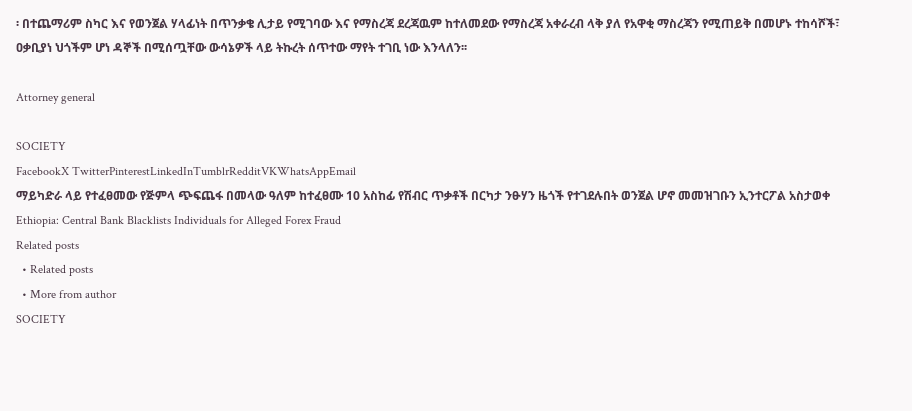፡ በተጨማሪም ስካር እና የወንጀል ሃላፊነት በጥንቃቄ ሊታይ የሚገባው እና የማስረጃ ደረጃዉም ከተለመደው የማስረጃ አቀራረብ ላቅ ያለ የአዋቂ ማስረጃን የሚጠይቅ በመሆኑ ተከሳሾች፣ ዐቃቢያነ ህጎችም ሆነ ዳኞች በሚሰጧቸው ውሳኔዎች ላይ ትኩረት ሰጥተው ማየት ተገቢ ነው እንላለን፡፡

Attorney general

SOCIETY
FacebookX TwitterPinterestLinkedInTumblrRedditVKWhatsAppEmail
ማይካድራ ላይ የተፈፀመው የጅምላ ጭፍጨፋ በመላው ዓለም ከተፈፀሙ 10 አስከፊ የሽብር ጥቃቶች በርካታ ንፁሃን ዜጎች የተገደሉበት ወንጀል ሆኖ መመዝገቡን ኢንተርፖል አስታወቀ
Ethiopia: Central Bank Blacklists Individuals for Alleged Forex Fraud
Related posts
  • Related posts
  • More from author
SOCIETY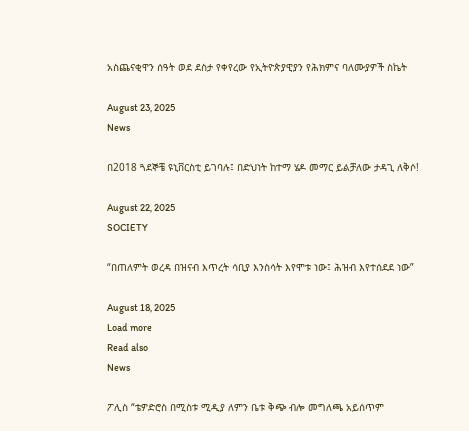አስጨናቂዋን ሰዓት ወደ ደስታ የቀየረው የኢትዮጵያዊያን የሕክምና ባለሙያዎች ስኬት

August 23, 2025
News

በ2018 ጓደኞቼ ዩኒቨርስቲ ይገባሉ፤ በድህነት ከተማ ሄዶ መማር ይልቻለው ታዳጊ ለቅሶ!

August 22, 2025
SOCIETY

“በጠለምት ወረዳ በዝናብ እጥረት ሳቢያ እንስሳት እየሞቱ ነው፤ ሕዝብ እየተሰደደ ነው”

August 18, 2025
Load more
Read also
News

ፖሊስ “ቴዎድሮስ በሚስቱ ሚዲያ ለምን ቤቱ ቅጭ ብሎ መግለጫ አይሰጥም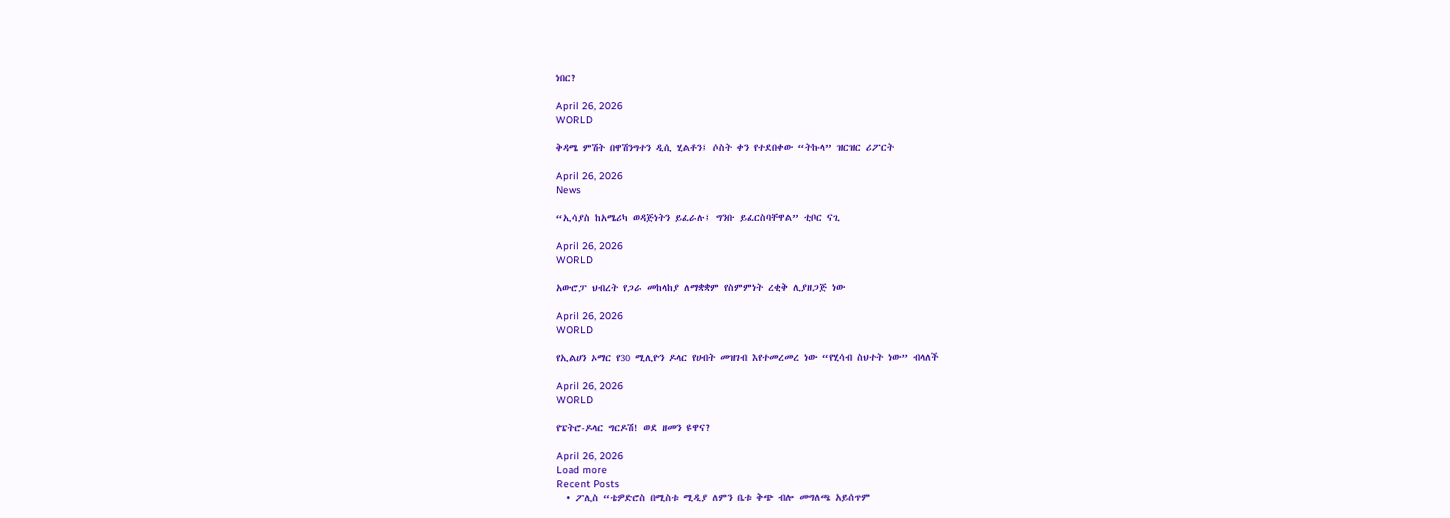ነበር?

April 26, 2026
WORLD

ቅዳሜ ምሽት በዋሽንግተን ዲሲ ሂልቶን፤ ሶስት ቀን የተደበቀው “ትኩላ” ዝርዝር ሪፖርት

April 26, 2026
News

“ኢሳያስ ከአሜሪካ ወዳጅነትን ይፈራሉ፤ ግንቡ ይፈርስባቸዋል” ቲቦር ናጊ

April 26, 2026
WORLD

አውሮፓ ህብረት የጋራ መከላከያ ለማቋቋም የስምምነት ረቂቅ ሊያዘጋጅ ነው

April 26, 2026
WORLD

የኢልሀን ኦማር የ30 ሚሊዮን ዶላር የሀብት መዝገብ እየተመረመረ ነው “የሂሳብ ስህተት ነው” ብላለች

April 26, 2026
WORLD

የፔትሮ-ዶላር ግርዶሽ! ወደ ዘመን ዩዋና?

April 26, 2026
Load more
Recent Posts
  • ፖሊስ “ቴዎድሮስ በሚስቱ ሚዲያ ለምን ቤቱ ቅጭ ብሎ መግለጫ አይሰጥም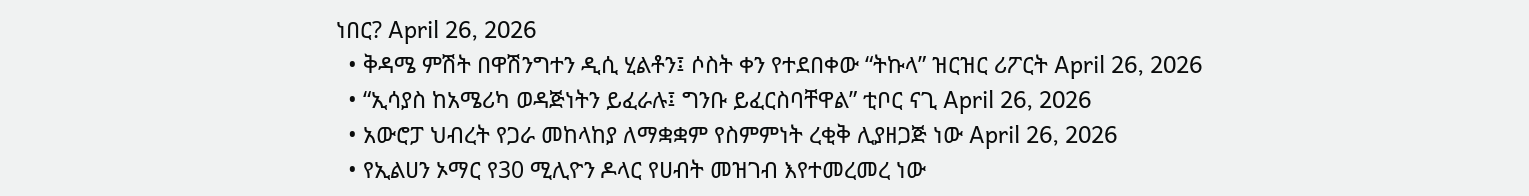ነበር? April 26, 2026
  • ቅዳሜ ምሽት በዋሽንግተን ዲሲ ሂልቶን፤ ሶስት ቀን የተደበቀው “ትኩላ” ዝርዝር ሪፖርት April 26, 2026
  • “ኢሳያስ ከአሜሪካ ወዳጅነትን ይፈራሉ፤ ግንቡ ይፈርስባቸዋል” ቲቦር ናጊ April 26, 2026
  • አውሮፓ ህብረት የጋራ መከላከያ ለማቋቋም የስምምነት ረቂቅ ሊያዘጋጅ ነው April 26, 2026
  • የኢልሀን ኦማር የ30 ሚሊዮን ዶላር የሀብት መዝገብ እየተመረመረ ነው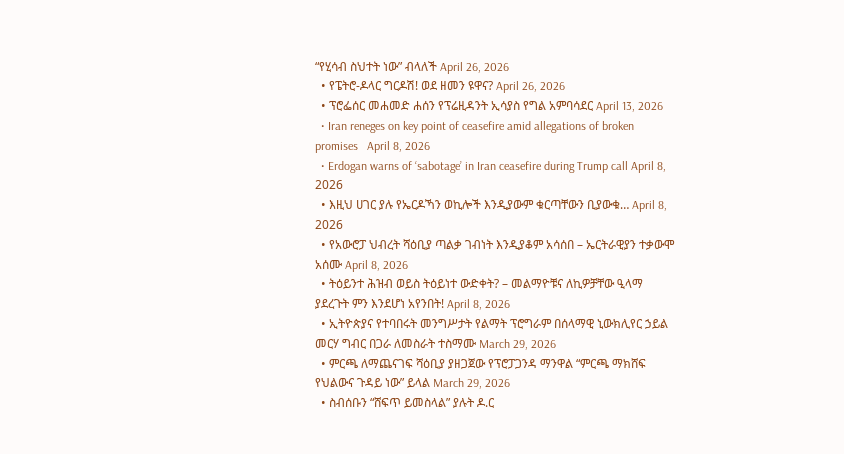“የሂሳብ ስህተት ነው” ብላለች April 26, 2026
  • የፔትሮ-ዶላር ግርዶሽ! ወደ ዘመን ዩዋና? April 26, 2026
  • ፕሮፌሰር መሐመድ ሐሰን የፕሬዚዳንት ኢሳያስ የግል አምባሳደር April 13, 2026
  • Iran reneges on key point of ceasefire amid allegations of broken promises   April 8, 2026
  • Erdogan warns of ‘sabotage’ in Iran ceasefire during Trump call April 8, 2026
  • እዚህ ሀገር ያሉ የኤርዶኻን ወኪሎች እንዲያውም ቁርጣቸውን ቢያውቁ… April 8, 2026
  • የአውሮፓ ህብረት ሻዕቢያ ጣልቃ ገብነት እንዲያቆም አሳሰበ – ኤርትራዊያን ተቃውሞ አሰሙ April 8, 2026
  • ትዕይንተ ሕዝብ ወይስ ትዕይነተ ውድቀት? – መልማዮቹና ለኪዎቻቸው ዒላማ ያደረጉት ምን እንደሆነ አየንበት! April 8, 2026
  • ኢትዮጵያና የተባበሩት መንግሥታት የልማት ፕሮግራም በሰላማዊ ኒውክሊየር ኃይል መርሃ ግብር በጋራ ለመስራት ተስማሙ March 29, 2026
  • ምርጫ ለማጨናገፍ ሻዕቢያ ያዘጋጀው የፕሮፓጋንዳ ማንዋል “ምርጫ ማክሸፍ የህልውና ጉዳይ ነው” ይላል March 29, 2026
  • ስብሰቡን “ሸፍጥ ይመስላል” ያሉት ዶ.ር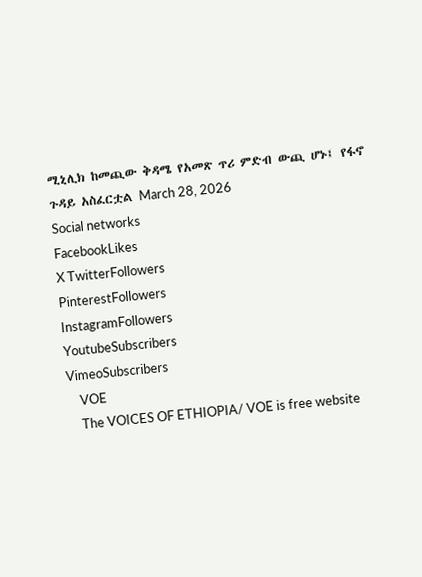ሚኒሊክ ከመጪው ቅዳሜ የአመጽ ጥሪ ምድብ ውጪ ሆኑ፤ የፋኖ ጉዳይ አስፈርቷል March 28, 2026
Social networks
FacebookLikes
X TwitterFollowers
PinterestFollowers
InstagramFollowers
YoutubeSubscribers
VimeoSubscribers
    VOE
    The VOICES OF ETHIOPIA/ VOE is free website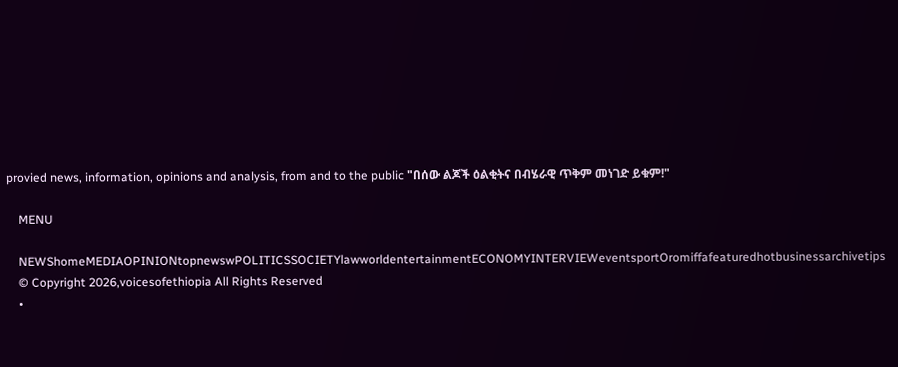provied news, information, opinions and analysis, from and to the public "በሰው ልጆች ዕልቂትና በብሄራዊ ጥቅም መነገድ ይቁም!"

    MENU

    NEWShomeMEDIAOPINIONtopnewswPOLITICSSOCIETYlawworldentertainmentECONOMYINTERVIEWeventsportOromiffafeaturedhotbusinessarchivetips
    © Copyright 2026,voicesofethiopia All Rights Reserved
    •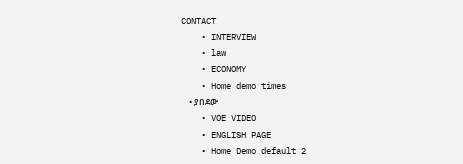CONTACT
    • INTERVIEW
    • law
    • ECONOMY
    • Home demo times
    • ያበደው
    • VOE VIDEO
    • ENGLISH PAGE
    • Home Demo default 2